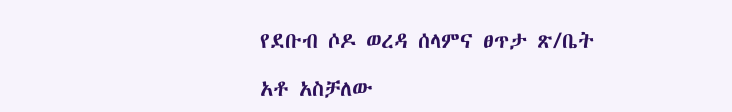የደቡብ ሶዶ ወረዳ ሰላምና ፀጥታ ጽ/ቤት

አቶ አስቻለው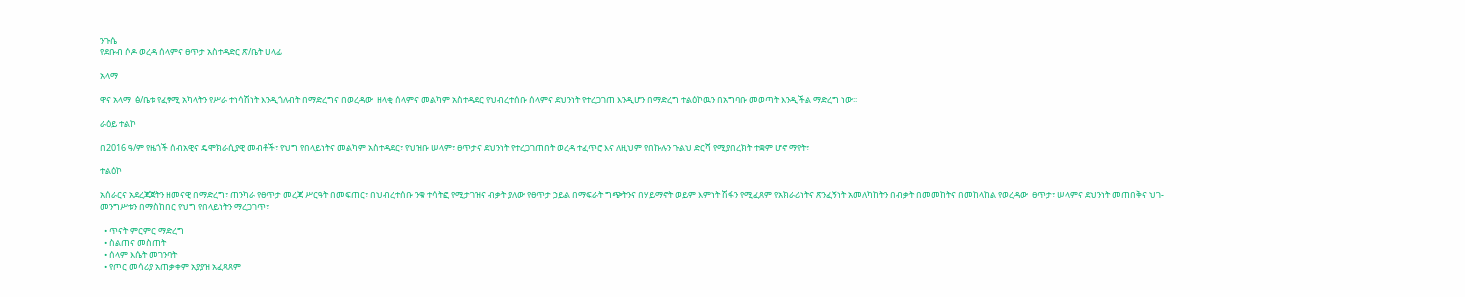ንጉሴ
የደቡብ ሶዶ ወረዳ ሰላምና ፀጥታ አስተዳድር ጽ/ቤት ሀላፊ

አላማ

ዋና አላማ  ፅ/ቤቱ የፈፃሚ አካላትን የሥራ ተነሳሽነት እንዲጎለብት በማድረግና በወረዳው  ዘላቂ ሰላምና መልካም አስተዳደር የህብረተሰቡ ሰላምና ደህንነት የተረጋገጠ እንዲሆን በማድረግ ተልዕኮዉን በአግባቡ መወጣት እንዲችል ማድረግ ነው፡፡

ራዕይ ተልኮ

በ2016 ዓ/ም የዜጎች ሰብአዊና ዴሞክራሲያዊ መብቶች፣ የህግ የበላይነትና መልካም አስተዳደር፣ የህዝቡ ሠላም፣ ፀጥታና ደህንነት የተረጋገጠበት ወረዳ ተፈጥሮ እና ለዚህም የበኩሉን ጉልህ ድርሻ የሚያበረክት ተቋም ሆኖ ማየት፣

ተልዕኮ

አሰራርና አደረጃጀትን ዘመናዊ በማድረግ፣ ጠንካራ የፀጥታ መረጃ ሥርዓት በመፍጠር፣ በህብረተሰቡ ንቁ ተሳትፎ የሚታገዝና ብቃት ያለው የፀጥታ ኃይል በማፍራት ግጭትንና በሃይማኖት ወይም እምነት ሽፋን የሚፈጸም የአክራሪነትና ጽንፈኝነት አመለካከትን በብቃት በመመከትና በመከላከል የወረዳው  ፀጥታ፣ ሠላምና ደህንነት መጠበቅና ህገ-መንግሥቱን በማስከበር የህግ የበላይነትን ማረጋገጥ፣

  • ጥናት ምርምር ማድረግ
  • ስልጠና መስጠት
  • ሰላም እሴት መገንባት
  • የጦር መሳሪያ አጠቃቀም አያያዝ አፈጻጸም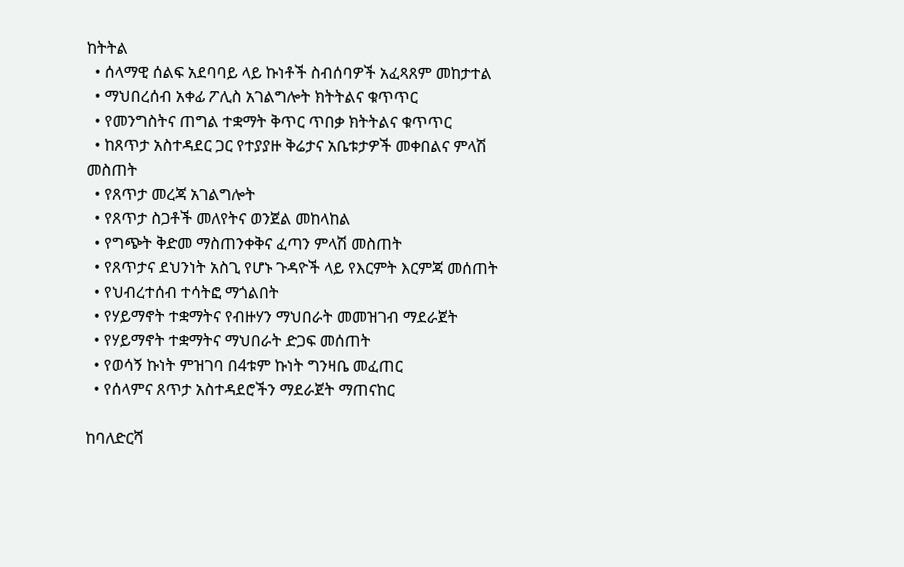ከትትል
  • ሰላማዊ ሰልፍ አደባባይ ላይ ኩነቶች ስብሰባዎች አፈጻጸም መከታተል
  • ማህበረሰብ አቀፊ ፖሊስ አገልግሎት ክትትልና ቁጥጥር
  • የመንግስትና ጠግል ተቋማት ቅጥር ጥበቃ ክትትልና ቁጥጥር
  • ከጸጥታ አስተዳደር ጋር የተያያዙ ቅሬታና አቤቱታዎች መቀበልና ምላሽ መስጠት
  • የጸጥታ መረጃ አገልግሎት
  • የጸጥታ ስጋቶች መለየትና ወንጀል መከላከል
  • የግጭት ቅድመ ማስጠንቀቅና ፈጣን ምላሽ መስጠት
  • የጸጥታና ደህንነት አስጊ የሆኑ ጉዳዮች ላይ የእርምት እርምጃ መሰጠት
  • የህብረተሰብ ተሳትፎ ማጎልበት
  • የሃይማኖት ተቋማትና የብዙሃን ማህበራት መመዝገብ ማደራጀት
  • የሃይማኖት ተቋማትና ማህበራት ድጋፍ መሰጠት
  • የወሳኝ ኩነት ምዝገባ በ4ቱም ኩነት ግንዛቤ መፈጠር
  • የሰላምና ጸጥታ አስተዳደሮችን ማደራጀት ማጠናከር

ከባለድርሻ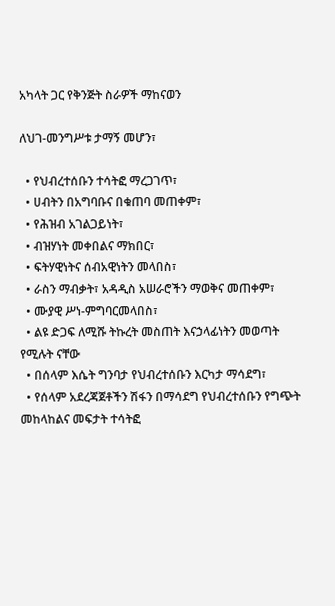አካላት ጋር የቅንጅት ስራዎች ማከናወን

ለህገ-መንግሥቱ ታማኝ መሆን፣

  • የህብረተሰቡን ተሳትፎ ማረጋገጥ፣
  • ሀብትን በአግባቡና በቁጠባ መጠቀም፣
  • የሕዝብ አገልጋይነት፣
  • ብዝሃነት መቀበልና ማክበር፣
  • ፍትሃዊነትና ሰብአዊነትን መላበስ፣
  • ራስን ማብቃት፣ አዳዲስ አሠራሮችን ማወቅና መጠቀም፣
  • ሙያዊ ሥነ-ምግባርመላበስ፣
  • ልዩ ድጋፍ ለሚሹ ትኩረት መስጠት እናኃላፊነትን መወጣት የሚሉት ናቸው
  • በሰላም እሴት ግንባታ የህብረተሰቡን እርካታ ማሳደግ፣
  • የሰላም አደረጃጀቶችን ሽፋን በማሳደግ የህብረተሰቡን የግጭት መከላከልና መፍታት ተሳትፎ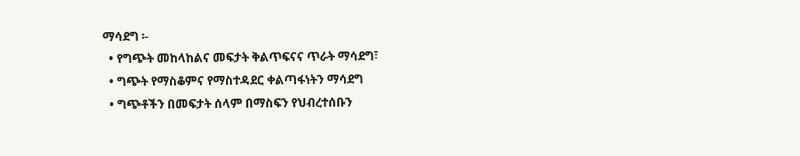ማሳደግ ፡-
  • የግጭት መከላከልና መፍታት ቅልጥፍናና ጥራት ማሳደግ፣
  • ግጭት የማስቆምና የማስተዳደር ቀልጣፋነትን ማሳደግ
  • ግጭቶችን በመፍታት ሰላም በማስፍን የህብረተሰቡን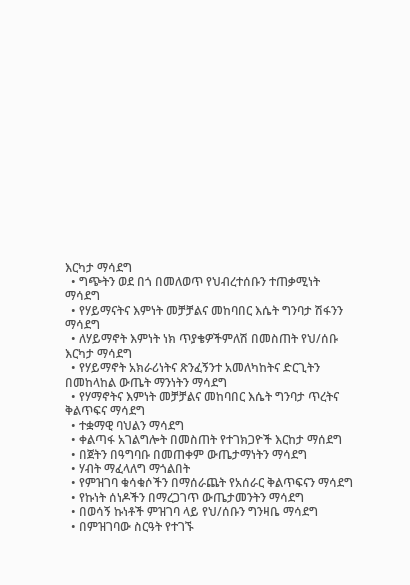እርካታ ማሳደግ
  • ግጭትን ወደ በጎ በመለወጥ የህብረተሰቡን ተጠቃሚነት ማሳደግ
  • የሃይማናትና እምነት መቻቻልና መከባበር እሴት ግንባታ ሽፋንን ማሳደግ
  • ለሃይማኖት እምነት ነክ ጥያቄዎችምለሽ በመስጠት የህ/ሰቡ እርካታ ማሳደግ
  • የሃይማኖት አክራሪነትና ጽንፈኝንተ አመለካከትና ድርጊትን በመከላከል ውጤት ማንነትን ማሳደግ
  • የሃማኖትና እምነት መቻቻልና መከባበር እሴት ግንባታ ጥረትና ቅልጥፍና ማሳደግ
  • ተቋማዊ ባህልን ማሳደግ
  • ቀልጣፋ አገልግሎት በመስጠት የተገክጋዮች እርከታ ማሰደግ
  • በጀትን በዓግባቡ በመጠቀም ውጤታማነትን ማሳደግ
  • ሃብት ማፈላለግ ማጎልበት
  • የምዝገባ ቁሳቁሶችን በማሰራጨት የአሰራር ቅልጥፍናን ማሳደግ
  • የኩነት ሰነዶችን በማረጋገጥ ውጤታመንትን ማሳደግ
  • በወሳኝ ኩነቶች ምዝገባ ላይ የህ/ሰቡን ግንዛቤ ማሳደግ
  • በምዝገባው ስርዓት የተገኙ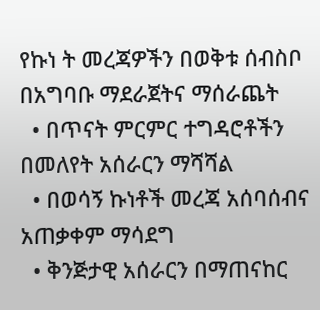የኩነ ት መረጃዎችን በወቅቱ ሰብስቦ በአግባቡ ማደራጀትና ማሰራጨት
  • በጥናት ምርምር ተግዳሮቶችን በመለየት አሰራርን ማሻሻል
  • በወሳኝ ኩነቶች መረጃ አሰባሰብና አጠቃቀም ማሳደግ
  • ቅንጅታዊ አሰራርን በማጠናከር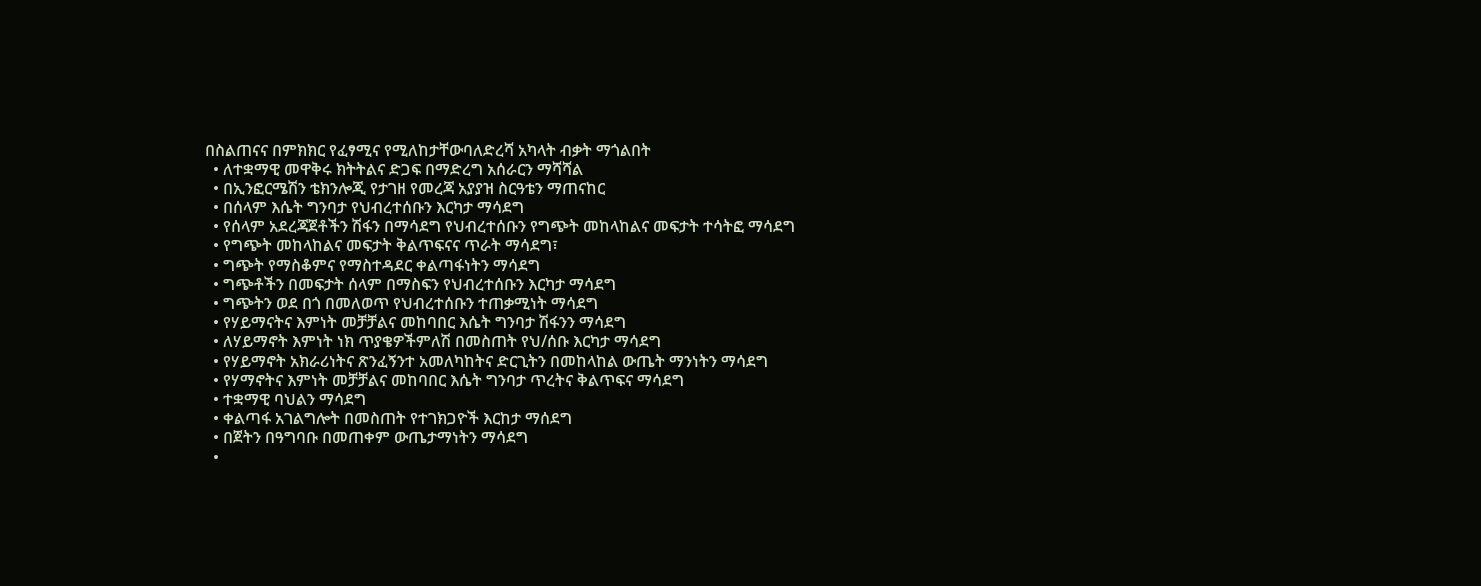በስልጠናና በምክክር የፈፃሚና የሚለከታቸውባለድረሻ አካላት ብቃት ማጎልበት
  • ለተቋማዊ መዋቅሩ ክትትልና ድጋፍ በማድረግ አሰራርን ማሻሻል
  • በኢንፎርሜሽን ቴክንሎጂ የታገዘ የመረጃ አያያዝ ስርዓቴን ማጠናከር
  • በሰላም እሴት ግንባታ የህብረተሰቡን እርካታ ማሳደግ
  • የሰላም አደረጃጀቶችን ሽፋን በማሳደግ የህብረተሰቡን የግጭት መከላከልና መፍታት ተሳትፎ ማሳደግ
  • የግጭት መከላከልና መፍታት ቅልጥፍናና ጥራት ማሳደግ፣
  • ግጭት የማስቆምና የማስተዳደር ቀልጣፋነትን ማሳደግ
  • ግጭቶችን በመፍታት ሰላም በማስፍን የህብረተሰቡን እርካታ ማሳደግ
  • ግጭትን ወደ በጎ በመለወጥ የህብረተሰቡን ተጠቃሚነት ማሳደግ
  • የሃይማናትና እምነት መቻቻልና መከባበር እሴት ግንባታ ሽፋንን ማሳደግ
  • ለሃይማኖት እምነት ነክ ጥያቄዎችምለሽ በመስጠት የህ/ሰቡ እርካታ ማሳደግ
  • የሃይማኖት አክራሪነትና ጽንፈኝንተ አመለካከትና ድርጊትን በመከላከል ውጤት ማንነትን ማሳደግ
  • የሃማኖትና እምነት መቻቻልና መከባበር እሴት ግንባታ ጥረትና ቅልጥፍና ማሳደግ
  • ተቋማዊ ባህልን ማሳደግ
  • ቀልጣፋ አገልግሎት በመስጠት የተገክጋዮች እርከታ ማሰደግ
  • በጀትን በዓግባቡ በመጠቀም ውጤታማነትን ማሳደግ
  •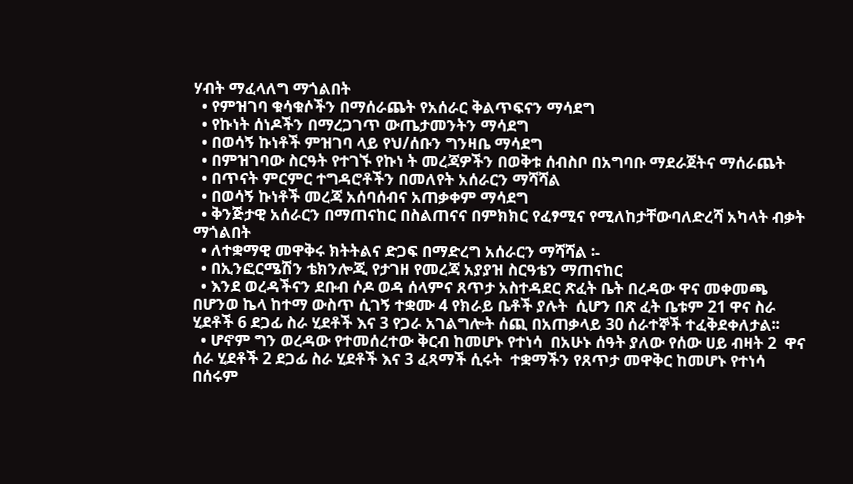ሃብት ማፈላለግ ማጎልበት
  • የምዝገባ ቁሳቁሶችን በማሰራጨት የአሰራር ቅልጥፍናን ማሳደግ
  • የኩነት ሰነዶችን በማረጋገጥ ውጤታመንትን ማሳደግ
  • በወሳኝ ኩነቶች ምዝገባ ላይ የህ/ሰቡን ግንዛቤ ማሳደግ
  • በምዝገባው ስርዓት የተገኙ የኩነ ት መረጃዎችን በወቅቱ ሰብስቦ በአግባቡ ማደራጀትና ማሰራጨት
  • በጥናት ምርምር ተግዳሮቶችን በመለየት አሰራርን ማሻሻል
  • በወሳኝ ኩነቶች መረጃ አሰባሰብና አጠቃቀም ማሳደግ
  • ቅንጅታዊ አሰራርን በማጠናከር በስልጠናና በምክክር የፈፃሚና የሚለከታቸውባለድረሻ አካላት ብቃት ማጎልበት
  • ለተቋማዊ መዋቅሩ ክትትልና ድጋፍ በማድረግ አሰራርን ማሻሻል ፡-
  • በኢንፎርሜሽን ቴክንሎጂ የታገዘ የመረጃ አያያዝ ስርዓቴን ማጠናከር
  • እንደ ወረዳችናን ደቡብ ሶዶ ወዳ ሰላምና ጸጥታ አስተዳደር ጽፈት ቤት በረዳው ዋና መቀመጫ በሆንወ ኬላ ከተማ ውስጥ ሲገኝ ተቋሙ 4 የክራይ ቤቶች ያሉት  ሲሆን በጽ ፈት ቤቱም 21 ዋና ስራ ሂደቶች 6 ደጋፊ ስራ ሂደቶች እና 3 የጋራ አገልግሎት ሰጪ በአጠቃላይ 30 ሰራተኞች ተፈቅደቀለታል፡፡
  • ሆኖም ግን ወረዳው የተመሰረተው ቅርብ ከመሆኑ የተነሳ  በአሁኑ ሰዓት ያለው የሰው ሀይ ብዛት 2  ዋና ሰራ ሂደቶች 2 ደጋፊ ስራ ሂደቶች እና 3 ፈጻማች ሲሩት  ተቋማችን የጸጥታ መዋቅር ከመሆኑ የተነሳ በሰሩም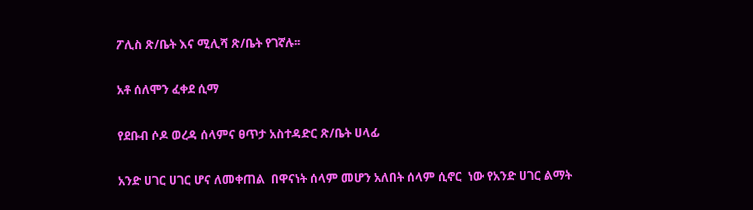ፖሊስ ጽ/ቤት እና ሚሊሻ ጽ/ቤት የገኛሉ፡፡

አቶ ሰለሞን ፈቀደ ሲማ

የደቡብ ሶዶ ወረዳ ሰላምና ፀጥታ አስተዳድር ጽ/ቤት ሀላፊ

አንድ ሀገር ሀገር ሆና ለመቀጠል  በዋናነት ሰላም መሆን አለበት ሰላም ሲኖር  ነው የአንድ ሀገር ልማት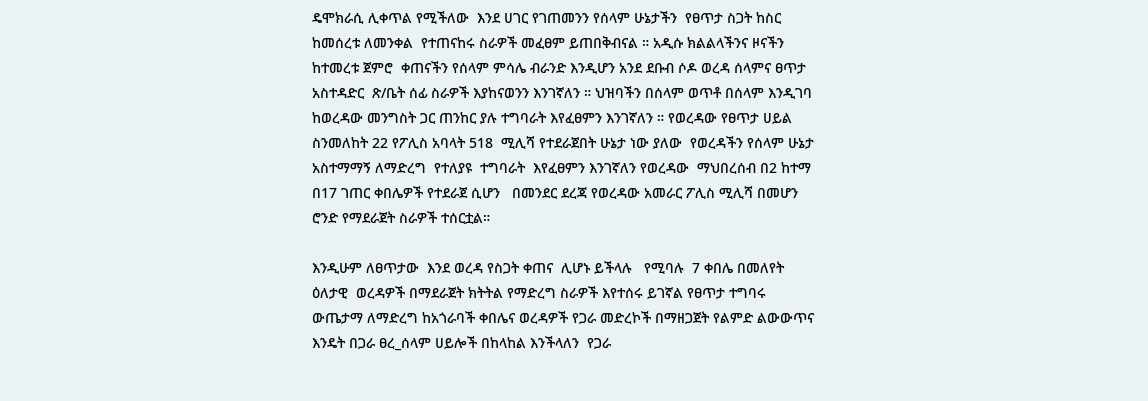ዴሞክራሲ ሊቀጥል የሚችለው  እንደ ሀገር የገጠመንን የሰላም ሁኔታችን  የፀጥታ ስጋት ከስር ከመሰረቱ ለመንቀል  የተጠናከሩ ስራዎች መፈፀም ይጠበቅብናል ። አዲሱ ክልልላችንና ዞናችን ከተመረቱ ጀምሮ  ቀጠናችን የሰላም ምሳሌ ብራንድ እንዲሆን አንደ ደቡብ ሶዶ ወረዳ ሰላምና ፀጥታ አስተዳድር  ጽ/ቤት ሰፊ ስራዎች እያከናወንን እንገኛለን ። ህዝባችን በሰላም ወጥቶ በሰላም እንዲገባ ከወረዳው መንግስት ጋር ጠንከር ያሉ ተግባራት እየፈፀምን እንገኛለን ። የወረዳው የፀጥታ ሀይል ስንመለከት 22 የፖሊስ አባላት 518  ሚሊሻ የተደራጀበት ሁኔታ ነው ያለው  የወረዳችን የሰላም ሁኔታ አስተማማኝ ለማድረግ  የተለያዩ  ተግባራት  እየፈፀምን እንገኛለን የወረዳው  ማህበረሰብ በ2 ከተማ በ17 ገጠር ቀበሌዎች የተደራጀ ሲሆን   በመንደር ደረጃ የወረዳው አመራር ፖሊስ ሚሊሻ በመሆን   ሮንድ የማደራጀት ስራዎች ተሰርቷል።

እንዲሁም ለፀጥታው  እንደ ወረዳ የስጋት ቀጠና  ሊሆኑ ይችላሉ   የሚባሉ  7 ቀበሌ በመለየት ዕለታዊ  ወረዳዎች በማደራጀት ክትትል የማድረግ ስራዎች እየተሰሩ ይገኛል የፀጥታ ተግባሩ ውጤታማ ለማድረግ ከአጎራባች ቀበሌና ወረዳዎች የጋራ መድረኮች በማዘጋጀት የልምድ ልውውጥና  እንዴት በጋራ ፀረ_ሰላም ሀይሎች በከላከል እንችላለን  የጋራ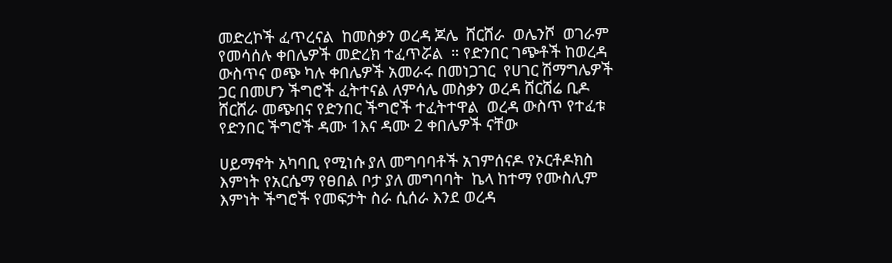መድረኮች ፈጥረናል  ከመስቃን ወረዳ ጆሌ  ሸርሸራ  ወሌንሾ  ወገራም የመሳሰሉ ቀበሌዎች መድረክ ተፈጥሯል  ። የድንበር ገጭቶች ከወረዳ ውስጥና ወጭ ካሉ ቀበሌዎች አመራሩ በመነጋገር  የሀገር ሽማግሌዎች ጋር በመሆን ችግሮች ፈትተናል ለምሳሌ መስቃን ወረዳ ሸርሸሬ ቢዶ ሸርሸራ መጭበና የድንበር ችግሮች ተፈትተዋል  ወረዳ ውስጥ የተፈቱ የድንበር ችግሮች ዳሙ 1እና ዳሙ 2 ቀበሌዎች ናቸው

ሀይማኖት አካባቢ የሚነሱ ያለ መግባባቶች አገምሰናዶ የኦርቶዶክስ እምነት የአርሴማ የፀበል ቦታ ያለ መግባባት  ኬላ ከተማ የሙስሊም እምነት ችግሮች የመፍታት ስራ ሲሰራ እንደ ወረዳ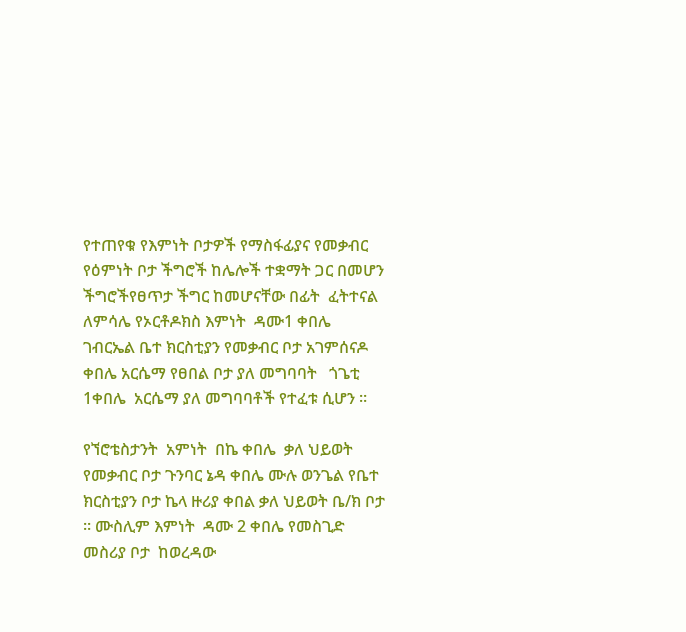የተጠየቁ የእምነት ቦታዎች የማስፋፊያና የመቃብር  የዕምነት ቦታ ችግሮች ከሌሎች ተቋማት ጋር በመሆን ችግሮችየፀጥታ ችግር ከመሆናቸው በፊት  ፈትተናል ለምሳሌ የኦርቶዶክስ እምነት  ዳሙ1 ቀበሌ  ገብርኤል ቤተ ክርስቲያን የመቃብር ቦታ አገምሰናዶ ቀበሌ አርሴማ የፀበል ቦታ ያለ መግባባት   ጎጌቲ 1ቀበሌ  አርሴማ ያለ መግባባቶች የተፈቱ ሲሆን ።

የኘሮቴስታንት  አምነት  በኬ ቀበሌ  ቃለ ህይወት የመቃብር ቦታ ጉንባር ኔዳ ቀበሌ ሙሉ ወንጌል የቤተ ክርስቲያን ቦታ ኬላ ዙሪያ ቀበል ቃለ ህይወት ቤ/ክ ቦታ ። ሙስሊም እምነት  ዳሙ 2 ቀበሌ የመስጊድ መስሪያ ቦታ  ከወረዳው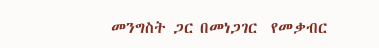መንግስት ጋር በመነጋገር  የመቃብር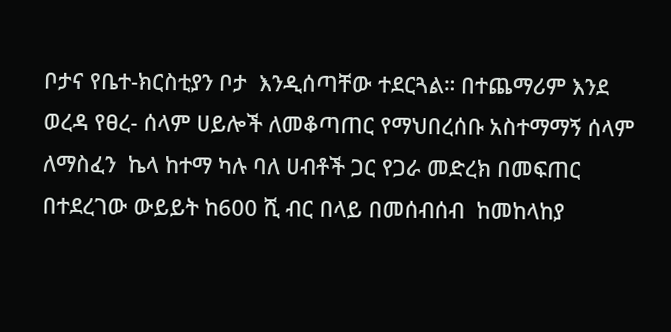ቦታና የቤተ-ክርስቲያን ቦታ  እንዲሰጣቸው ተደርጓል። በተጨማሪም እንደ ወረዳ የፀረ- ሰላም ሀይሎች ለመቆጣጠር የማህበረሰቡ አስተማማኝ ሰላም ለማስፈን  ኬላ ከተማ ካሉ ባለ ሀብቶች ጋር የጋራ መድረክ በመፍጠር  በተደረገው ውይይት ከ600 ሺ ብር በላይ በመሰብሰብ  ከመከላከያ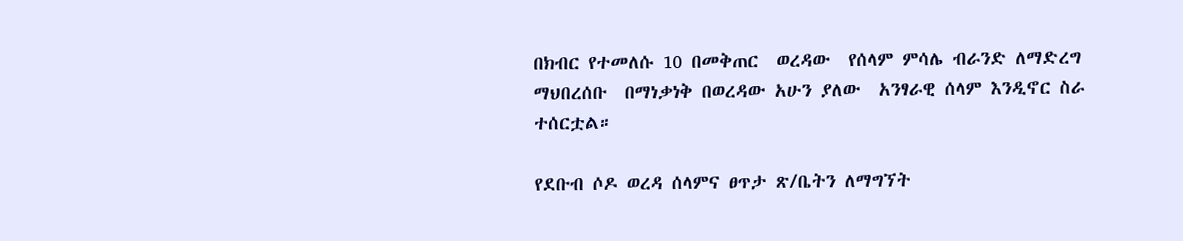በክብር የተመለሱ 10 በመቅጠር  ወረዳው  የሰላም ምሳሌ ብራንድ ለማድረግ ማህበረሰቡ  በማነቃነቅ በወረዳው አሁን ያለው  አንፃራዊ ሰላም እንዲኖር ስራ ተሰርቷል።

የደቡብ ሶዶ ወረዳ ሰላምና ፀጥታ ጽ/ቤትን ለማግኘት